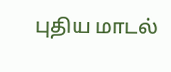புதிய மாடல்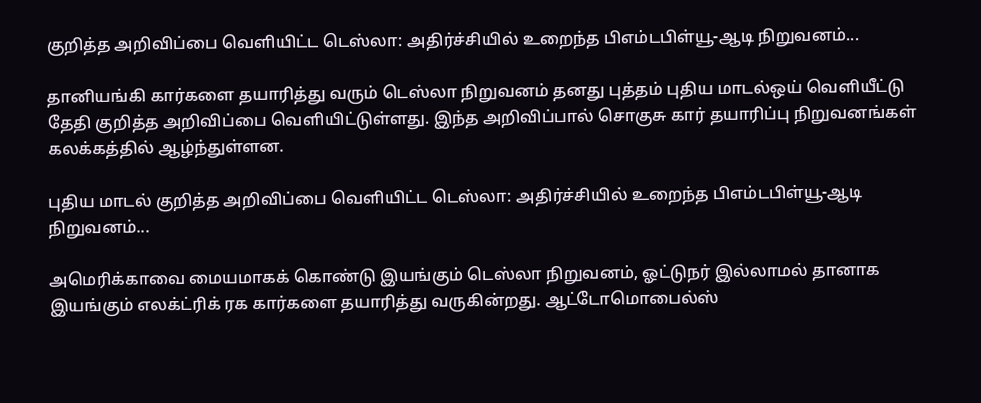குறித்த அறிவிப்பை வெளியிட்ட டெஸ்லா: அதிர்ச்சியில் உறைந்த பிஎம்டபிள்யூ-ஆடி நிறுவனம்...

தானியங்கி கார்களை தயாரித்து வரும் டெஸ்லா நிறுவனம் தனது புத்தம் புதிய மாடல்ஒய் வெளியீட்டு தேதி குறித்த அறிவிப்பை வெளியிட்டுள்ளது. இந்த அறிவிப்பால் சொகுசு கார் தயாரிப்பு நிறுவனங்கள் கலக்கத்தில் ஆழ்ந்துள்ளன.

புதிய மாடல் குறித்த அறிவிப்பை வெளியிட்ட டெஸ்லா: அதிர்ச்சியில் உறைந்த பிஎம்டபிள்யூ-ஆடி நிறுவனம்...

அமெரிக்காவை மையமாகக் கொண்டு இயங்கும் டெஸ்லா நிறுவனம், ஓட்டுநர் இல்லாமல் தானாக இயங்கும் எலக்ட்ரிக் ரக கார்களை தயாரித்து வருகின்றது. ஆட்டோமொபைல்ஸ்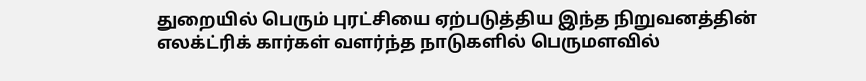துறையில் பெரும் புரட்சியை ஏற்படுத்திய இந்த நிறுவனத்தின் எலக்ட்ரிக் கார்கள் வளர்ந்த நாடுகளில் பெருமளவில்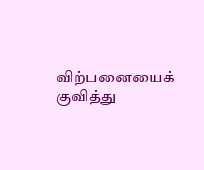விற்பனையைக் குவித்து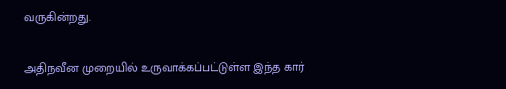வருகின்றது.

அதிநவீன முறையில் உருவாக்கப்பட்டுள்ள இந்த கார்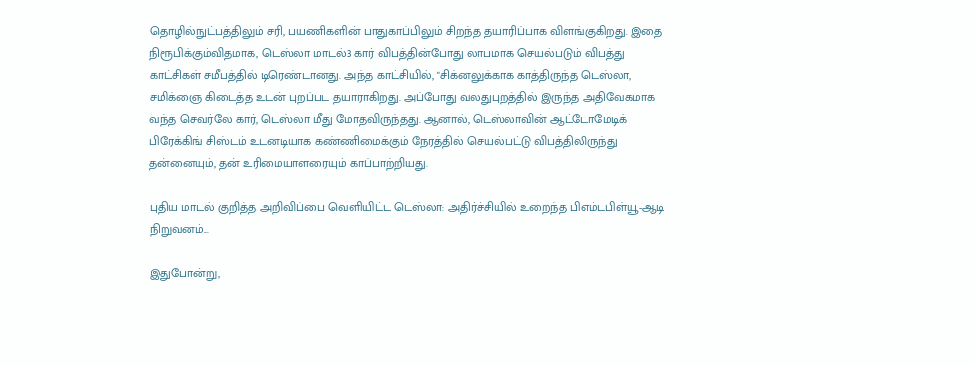தொழில்நுட்பத்திலும் சரி, பயணிகளின் பாதுகாப்பிலும் சிறந்த தயாரிப்பாக விளங்குகிறது. இதை நிரூபிக்கும்விதமாக, டெஸ்லா மாடல்3 கார் விபத்தின்போது லாபமாக செயல்படும் விபத்து காட்சிகள் சமீபத்தில் டிரெண்டானது. அந்த காட்சியில், "சிக்னலுக்காக காத்திருந்த டெஸ்லா, சமிக்ஞை கிடைத்த உடன் புறப்பட தயாராகிறது. அப்போது வலதுபுறத்தில் இருந்த அதிவேகமாக வந்த செவர்லே கார், டெஸ்லா மீது மோதவிருந்தது. ஆனால், டெஸ்லாவின் ஆட்டோமேடிக் பிரேக்கிங் சிஸ்டம் உடனடியாக கண்ணிமைக்கும் நேரத்தில் செயல்பட்டு விபத்திலிருந்து தன்னையும், தன் உரிமையாளரையும் காப்பாற்றியது.

புதிய மாடல் குறித்த அறிவிப்பை வெளியிட்ட டெஸ்லா: அதிர்ச்சியில் உறைந்த பிஎம்டபிள்யூ-ஆடி நிறுவனம்...

இதுபோன்று,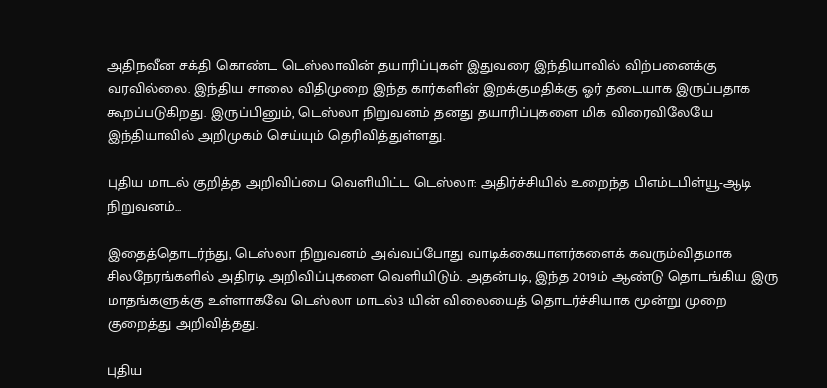அதிநவீன சக்தி கொண்ட டெஸ்லாவின் தயாரிப்புகள் இதுவரை இந்தியாவில் விற்பனைக்கு வரவில்லை. இந்திய சாலை விதிமுறை இந்த கார்களின் இறக்குமதிக்கு ஓர் தடையாக இருப்பதாக கூறப்படுகிறது. இருப்பினும், டெஸ்லா நிறுவனம் தனது தயாரிப்புகளை மிக விரைவிலேயே இந்தியாவில் அறிமுகம் செய்யும் தெரிவித்துள்ளது.

புதிய மாடல் குறித்த அறிவிப்பை வெளியிட்ட டெஸ்லா: அதிர்ச்சியில் உறைந்த பிஎம்டபிள்யூ-ஆடி நிறுவனம்...

இதைத்தொடர்ந்து, டெஸ்லா நிறுவனம் அவ்வப்போது வாடிக்கையாளர்களைக் கவரும்விதமாக சிலநேரங்களில் அதிரடி அறிவிப்புகளை வெளியிடும். அதன்படி, இந்த 2019ம் ஆண்டு தொடங்கிய இரு மாதங்களுக்கு உள்ளாகவே டெஸ்லா மாடல்3 யின் விலையைத் தொடர்ச்சியாக மூன்று முறை குறைத்து அறிவித்தது.

புதிய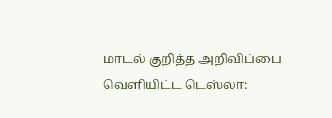மாடல் குறித்த அறிவிப்பை வெளியிட்ட டெஸ்லா: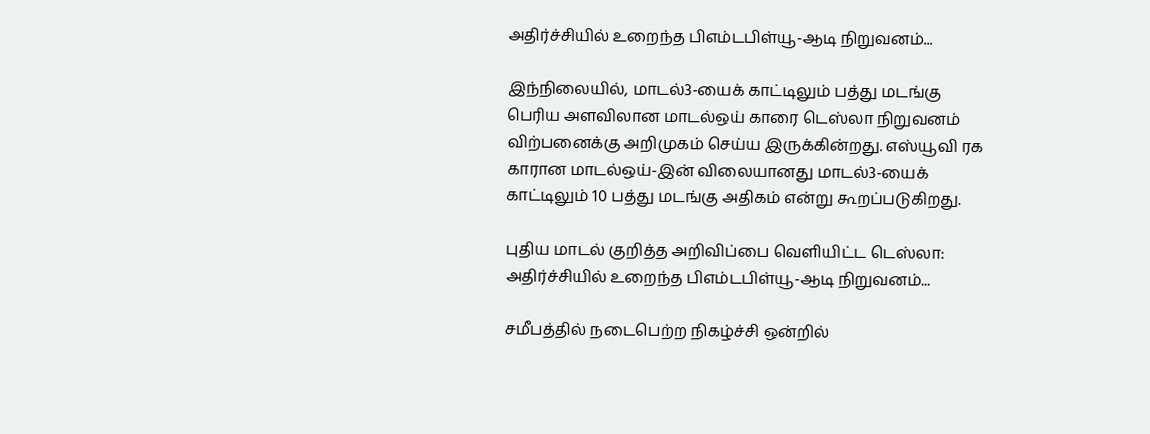அதிர்ச்சியில் உறைந்த பிஎம்டபிள்யூ-ஆடி நிறுவனம்...

இந்நிலையில், மாடல்3-யைக் காட்டிலும் பத்து மடங்கு பெரிய அளவிலான மாடல்ஒய் காரை டெஸ்லா நிறுவனம் விற்பனைக்கு அறிமுகம் செய்ய இருக்கின்றது. எஸ்யூவி ரக காரான மாடல்ஒய்-இன் விலையானது மாடல்3-யைக் காட்டிலும் 10 பத்து மடங்கு அதிகம் என்று கூறப்படுகிறது.

புதிய மாடல் குறித்த அறிவிப்பை வெளியிட்ட டெஸ்லா: அதிர்ச்சியில் உறைந்த பிஎம்டபிள்யூ-ஆடி நிறுவனம்...

சமீபத்தில் நடைபெற்ற நிகழ்ச்சி ஒன்றில்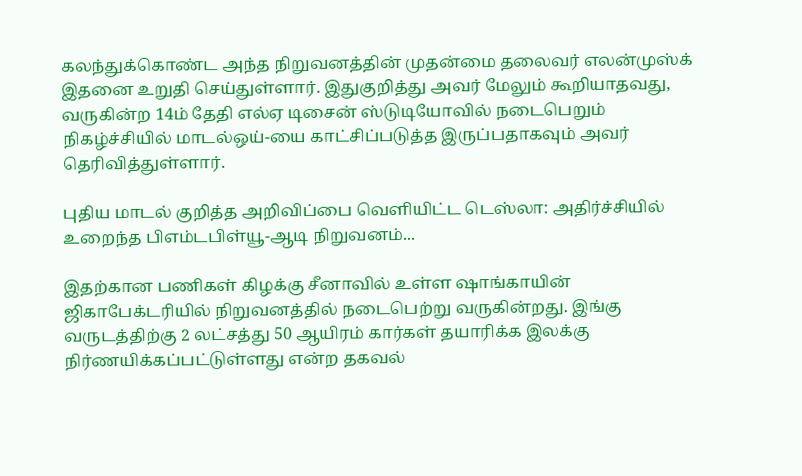கலந்துக்கொண்ட அந்த நிறுவனத்தின் முதன்மை தலைவர் எலன்முஸ்க் இதனை உறுதி செய்துள்ளார். இதுகுறித்து அவர் மேலும் கூறியாதவது, வருகின்ற 14ம் தேதி எல்ஏ டிசைன் ஸ்டுடியோவில் நடைபெறும் நிகழ்ச்சியில் மாடல்ஒய்-யை காட்சிப்படுத்த இருப்பதாகவும் அவர் தெரிவித்துள்ளார்.

புதிய மாடல் குறித்த அறிவிப்பை வெளியிட்ட டெஸ்லா: அதிர்ச்சியில் உறைந்த பிஎம்டபிள்யூ-ஆடி நிறுவனம்...

இதற்கான பணிகள் கிழக்கு சீனாவில் உள்ள ஷாங்காயின் ஜிகாபேக்டரியில் நிறுவனத்தில் நடைபெற்று வருகின்றது. இங்கு வருடத்திற்கு 2 லட்சத்து 50 ஆயிரம் கார்கள் தயாரிக்க இலக்கு நிர்ணயிக்கப்பட்டுள்ளது என்ற தகவல்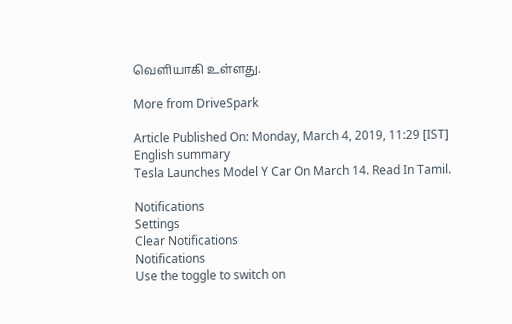வெளியாகி உள்ளது.

More from DriveSpark

Article Published On: Monday, March 4, 2019, 11:29 [IST]
English summary
Tesla Launches Model Y Car On March 14. Read In Tamil.

Notifications
Settings
Clear Notifications
Notifications
Use the toggle to switch on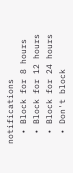notifications
  • Block for 8 hours
  • Block for 12 hours
  • Block for 24 hours
  • Don't block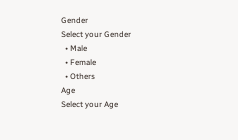Gender
Select your Gender
  • Male
  • Female
  • Others
Age
Select your Age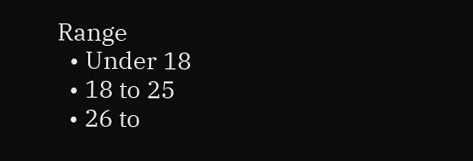Range
  • Under 18
  • 18 to 25
  • 26 to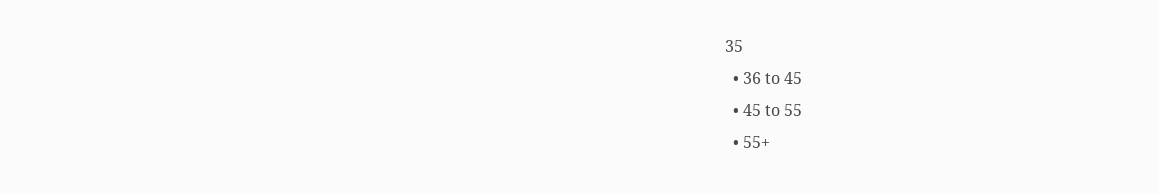35
  • 36 to 45
  • 45 to 55
  • 55+